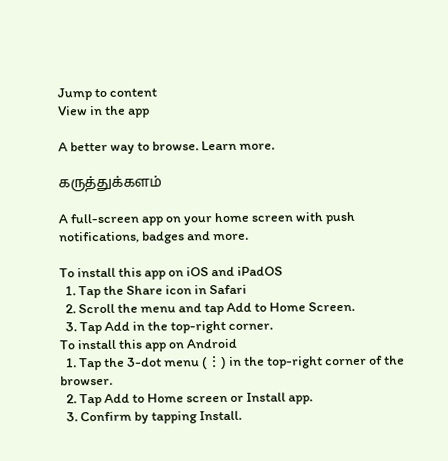Jump to content
View in the app

A better way to browse. Learn more.

கருத்துக்களம்

A full-screen app on your home screen with push notifications, badges and more.

To install this app on iOS and iPadOS
  1. Tap the Share icon in Safari
  2. Scroll the menu and tap Add to Home Screen.
  3. Tap Add in the top-right corner.
To install this app on Android
  1. Tap the 3-dot menu (⋮) in the top-right corner of the browser.
  2. Tap Add to Home screen or Install app.
  3. Confirm by tapping Install.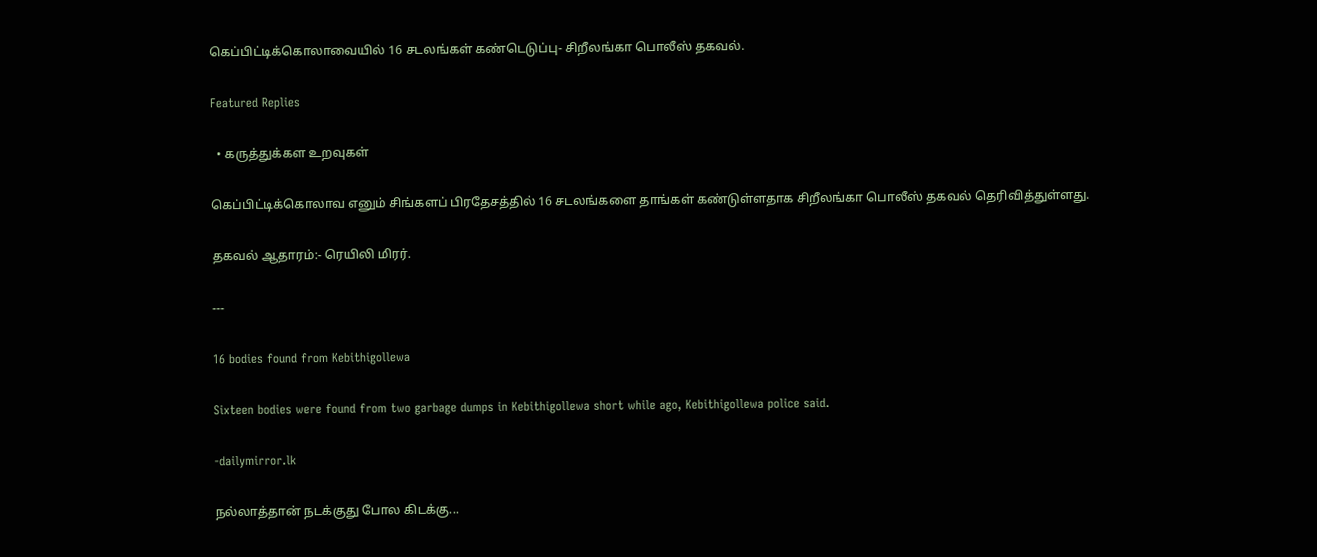கெப்பிட்டிக்கொலாவையில் 16 சடலங்கள் கண்டெடுப்பு- சிறீலங்கா பொலீஸ் தகவல்.

Featured Replies

  • கருத்துக்கள உறவுகள்

கெப்பிட்டிக்கொலாவ எனும் சிங்களப் பிரதேசத்தில் 16 சடலங்களை தாங்கள் கண்டுள்ளதாக சிறீலங்கா பொலீஸ் தகவல் தெரிவித்துள்ளது.

தகவல் ஆதாரம்:- ரெயிலி மிரர்.

---

16 bodies found from Kebithigollewa

Sixteen bodies were found from two garbage dumps in Kebithigollewa short while ago, Kebithigollewa police said.

-dailymirror.lk

நல்லாத்தான் நடக்குது போல கிடக்கு...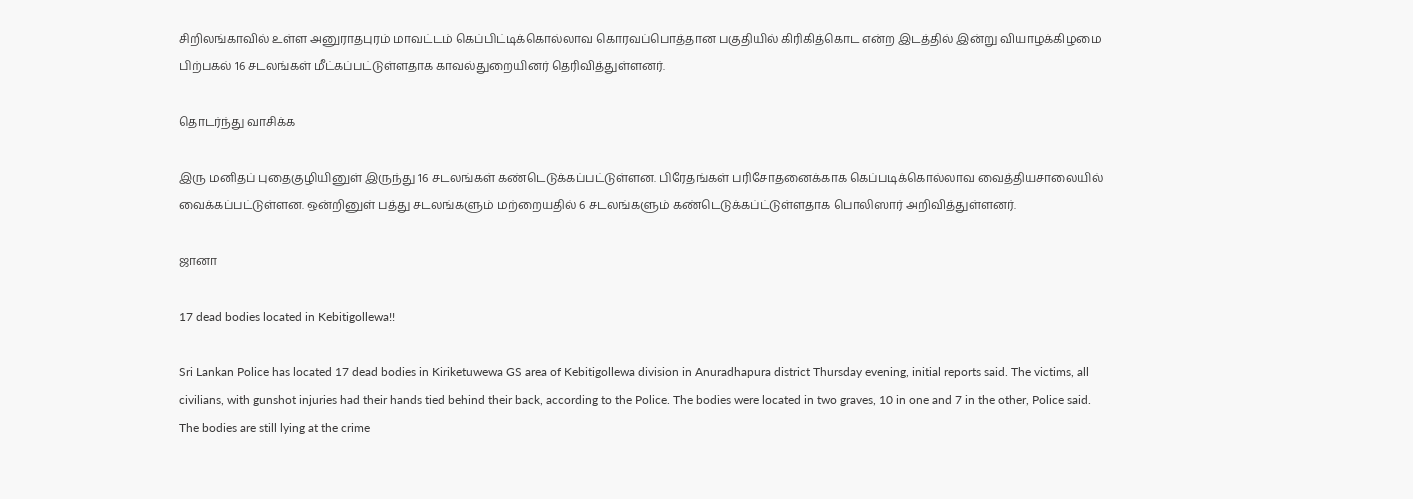சிறிலங்காவில் உள்ள அனுராதபுரம் மாவட்டம் கெப்பிட்டிக்கொல்லாவ கொரவப்பொத்தான பகுதியில் கிரிகித்கொட என்ற இடத்தில் இன்று வியாழக்கிழமை பிற்பகல் 16 சடலங்கள் மீட்கப்பட்டுள்ளதாக காவல்துறையினர் தெரிவித்துள்ளனர்.

தொடர்ந்து வாசிக்க

இரு மனிதப் புதைகுழியினுள் இருந்து 16 சடலங்கள் கண்டெடுக்கப்பட்டுள்ளன. பிரேதங்கள் பரிசோதனைக்காக கெப்படிக்கொல்லாவ வைத்தியசாலையில் வைக்கப்பட்டுள்ளன. ஒன்றினுள் பத்து சடலங்களும் மற்றையதில் 6 சடலங்களும் கண்டெடுக்கப்ட்டுள்ளதாக பொலிஸார் அறிவித்துள்ளனர்.

ஜானா

17 dead bodies located in Kebitigollewa!!

Sri Lankan Police has located 17 dead bodies in Kiriketuwewa GS area of Kebitigollewa division in Anuradhapura district Thursday evening, initial reports said. The victims, all civilians, with gunshot injuries had their hands tied behind their back, according to the Police. The bodies were located in two graves, 10 in one and 7 in the other, Police said. The bodies are still lying at the crime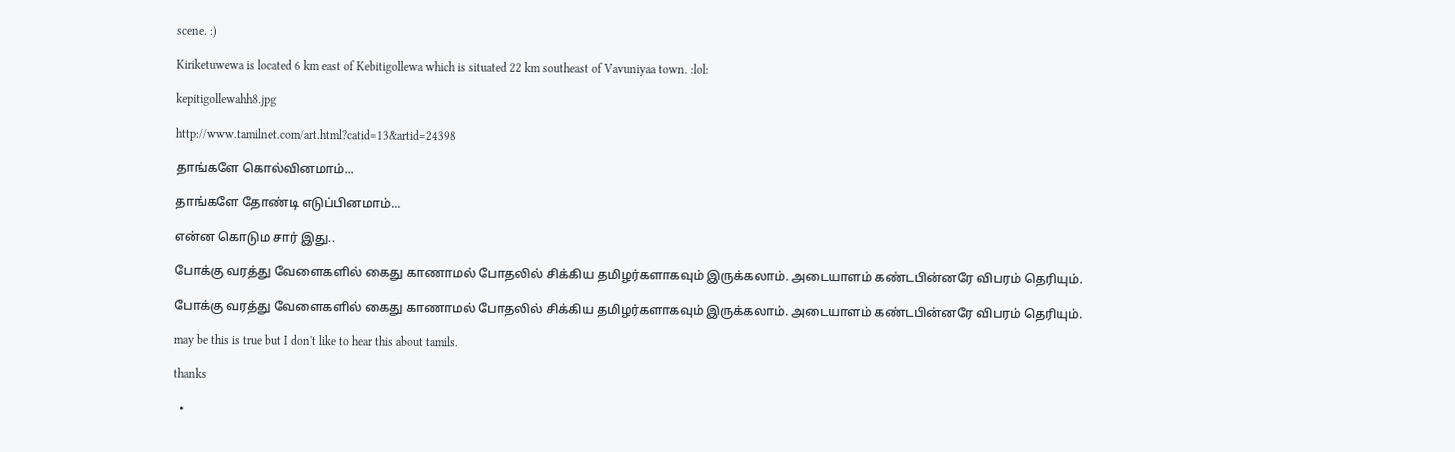scene. :)

Kiriketuwewa is located 6 km east of Kebitigollewa which is situated 22 km southeast of Vavuniyaa town. :lol:

kepitigollewahh8.jpg

http://www.tamilnet.com/art.html?catid=13&artid=24398

தாங்களே கொல்வினமாம்...

தாங்களே தோண்டி எடுப்பினமாம்...

என்ன கொடும சார் இது..

போக்கு வரத்து வேளைகளில் கைது காணாமல் போதலில் சிக்கிய தமிழர்களாகவும் இருக்கலாம். அடையாளம் கண்டபின்னரே விபரம் தெரியும்.

போக்கு வரத்து வேளைகளில் கைது காணாமல் போதலில் சிக்கிய தமிழர்களாகவும் இருக்கலாம். அடையாளம் கண்டபின்னரே விபரம் தெரியும்.

may be this is true but I don't like to hear this about tamils.

thanks

  •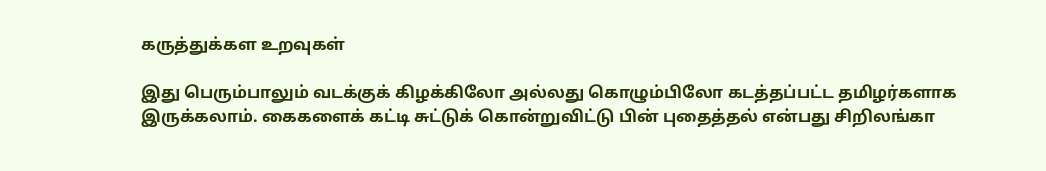கருத்துக்கள உறவுகள்

இது பெரும்பாலும் வடக்குக் கிழக்கிலோ அல்லது கொழும்பிலோ கடத்தப்பட்ட தமிழர்களாக இருக்கலாம். கைகளைக் கட்டி சுட்டுக் கொன்றுவிட்டு பின் புதைத்தல் என்பது சிறிலங்கா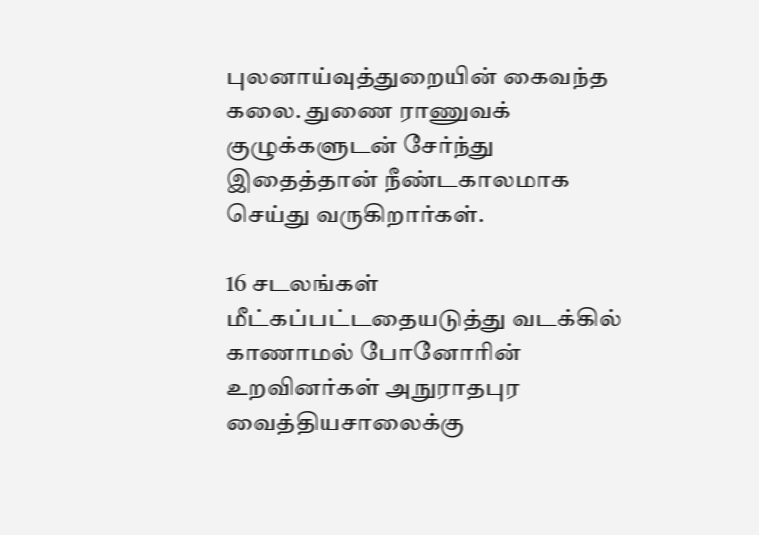புலனாய்வுத்துறையின் கைவந்த கலை. துணை ராணுவக் குழுக்களுடன் சேர்ந்து இதைத்தான் நீண்டகாலமாக செய்து வருகிறார்கள்.

16 சடலங்கள் மீட்கப்பட்டதையடுத்து வடக்கில் காணாமல் போனோரின் உறவினர்கள் அநுராதபுர வைத்தியசாலைக்கு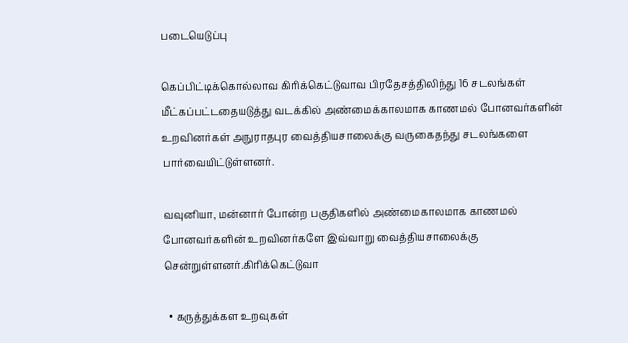படையெடுப்பு

கெப்பிட்டிக்கொல்லாவ கிரிக்கெட்டுவாவ பிரதேசத்திலிந்து 16 சடலங்கள் மீட்கப்பட்டதையடுத்து வடக்கில் அண்மைக்காலமாக காணமல் போனவர்களின் உறவினர்கள் அநுராதபுர வைத்தியசாலைக்கு வருகைதந்து சடலங்களை பார்வையிட்டுள்ளனர்.

வவுனியா, மன்னார் போன்ற பகுதிகளில் அண்மைகாலமாக காணமல் போனவர்களின் உறவினர்களே இவ்வாறு வைத்தியசாலைக்கு சென்றுள்ளனர்.கிரிக்கெட்டுவா

  • கருத்துக்கள உறவுகள்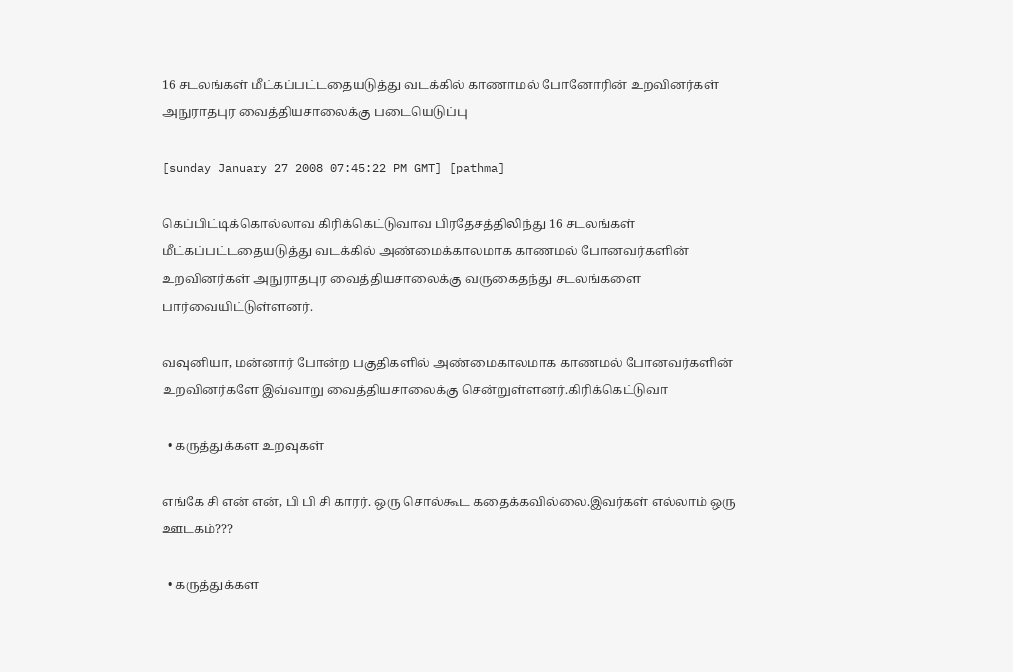16 சடலங்கள் மீட்கப்பட்டதையடுத்து வடக்கில் காணாமல் போனோரின் உறவினர்கள் அநுராதபுர வைத்தியசாலைக்கு படையெடுப்பு

[sunday January 27 2008 07:45:22 PM GMT] [pathma]

கெப்பிட்டிக்கொல்லாவ கிரிக்கெட்டுவாவ பிரதேசத்திலிந்து 16 சடலங்கள் மீட்கப்பட்டதையடுத்து வடக்கில் அண்மைக்காலமாக காணமல் போனவர்களின் உறவினர்கள் அநுராதபுர வைத்தியசாலைக்கு வருகைதந்து சடலங்களை பார்வையிட்டுள்ளனர்.

வவுனியா, மன்னார் போன்ற பகுதிகளில் அண்மைகாலமாக காணமல் போனவர்களின் உறவினர்களே இவ்வாறு வைத்தியசாலைக்கு சென்றுள்ளனர்.கிரிக்கெட்டுவா

  • கருத்துக்கள உறவுகள்

எங்கே சி என் என், பி பி சி காரர். ஒரு சொல்கூட கதைக்கவில்லை.இவர்கள் எல்லாம் ஒரு ஊடகம்???

  • கருத்துக்கள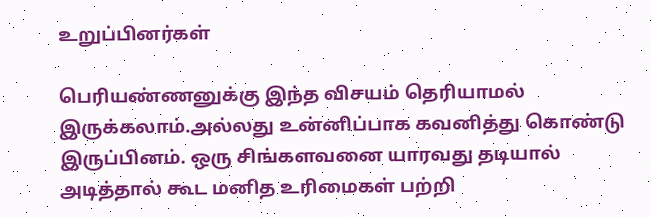உறுப்பினர்கள்

பெரியண்ணனுக்கு இந்த விசயம் தெரியாமல் இருக்கலாம்.அல்லது உன்னிப்பாக கவனித்து கொண்டு இருப்பினம். ஒரு சிங்களவனை யாரவது தடியால் அடித்தால் கூட மனித உரிமைகள் பற்றி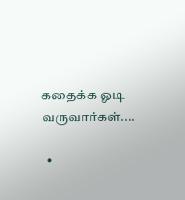கதைக்க ஓடி வருவார்கள்....

  •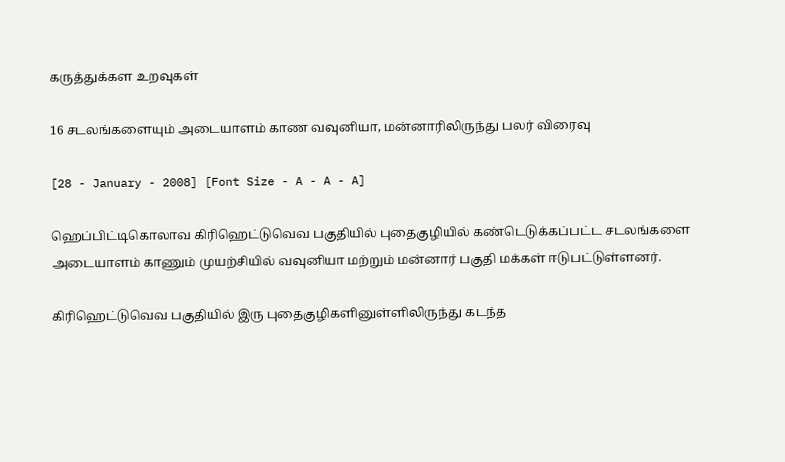கருத்துக்கள உறவுகள்

16 சடலங்களையும் அடையாளம் காண வவுனியா, மன்னாரிலிருந்து பலர் விரைவு

[28 - January - 2008] [Font Size - A - A - A]

ஹெப்பிட்டிகொலாவ கிரிஹெட்டுவெவ பகுதியில் புதைகுழியில் கண்டெடுக்கப்பட்ட சடலங்களை அடையாளம் காணும் முயற்சியில் வவுனியா மற்றும் மன்னார் பகுதி மக்கள் ஈடுபட்டுள்ளனர்.

கிரிஹெட்டுவெவ பகுதியில் இரு புதைகுழிகளினுள்ளிலிருந்து கடந்த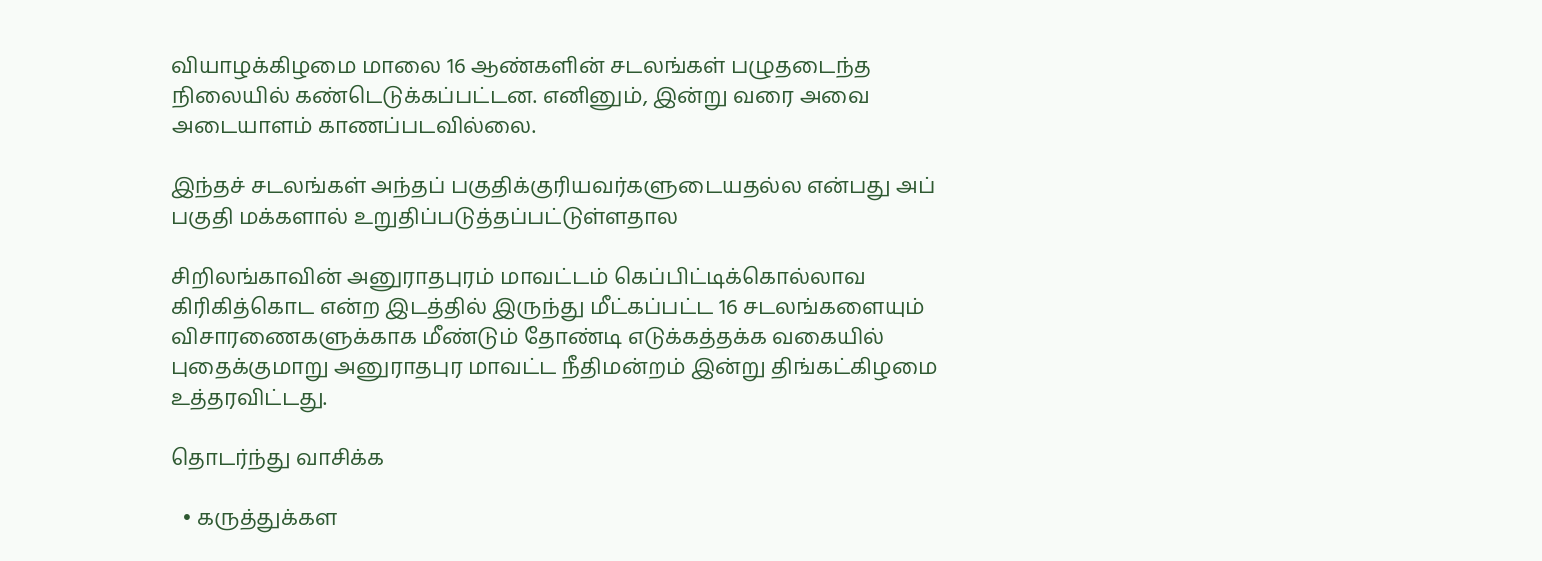வியாழக்கிழமை மாலை 16 ஆண்களின் சடலங்கள் பழுதடைந்த நிலையில் கண்டெடுக்கப்பட்டன. எனினும், இன்று வரை அவை அடையாளம் காணப்படவில்லை.

இந்தச் சடலங்கள் அந்தப் பகுதிக்குரியவர்களுடையதல்ல என்பது அப் பகுதி மக்களால் உறுதிப்படுத்தப்பட்டுள்ளதால

சிறிலங்காவின் அனுராதபுரம் மாவட்டம் கெப்பிட்டிக்கொல்லாவ கிரிகித்கொட என்ற இடத்தில் இருந்து மீட்கப்பட்ட 16 சடலங்களையும் விசாரணைகளுக்காக மீண்டும் தோண்டி எடுக்கத்தக்க வகையில் புதைக்குமாறு அனுராதபுர மாவட்ட நீதிமன்றம் இன்று திங்கட்கிழமை உத்தரவிட்டது.

தொடர்ந்து வாசிக்க

  • கருத்துக்கள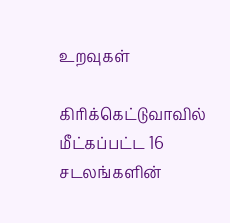உறவுகள்

கிரிக்கெட்டுவாவில் மீட்கப்பட்ட 16 சடலங்களின்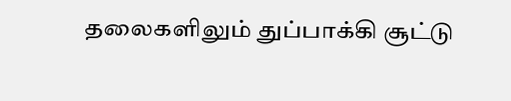தலைகளிலும் துப்பாக்கி சூட்டு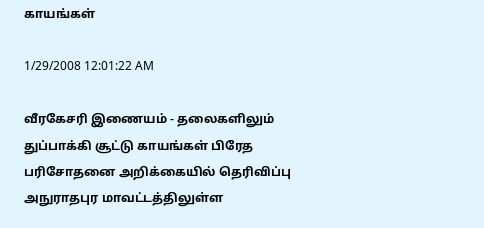காயங்கள்

1/29/2008 12:01:22 AM

வீரகேசரி இணையம் - தலைகளிலும் துப்பாக்கி சூட்டு காயங்கள் பிரேத பரிசோதனை அறிக்கையில் தெரிவிப்பு அநுராதபுர மாவட்டத்திலுள்ள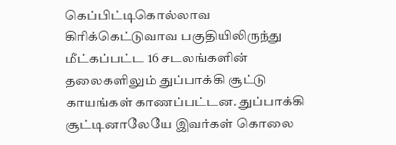கெப்பிட்டிகொல்லாவ கிரிக்கெட்டுவாவ பகுதியிலிருந்து மீட்கப்பட்ட 16 சடலங்களின் தலைகளிலும் துப்பாக்கி சூட்டு காயங்கள் காணப்பட்டன. துப்பாக்கி சூட்டினாலேயே இவர்கள் கொலை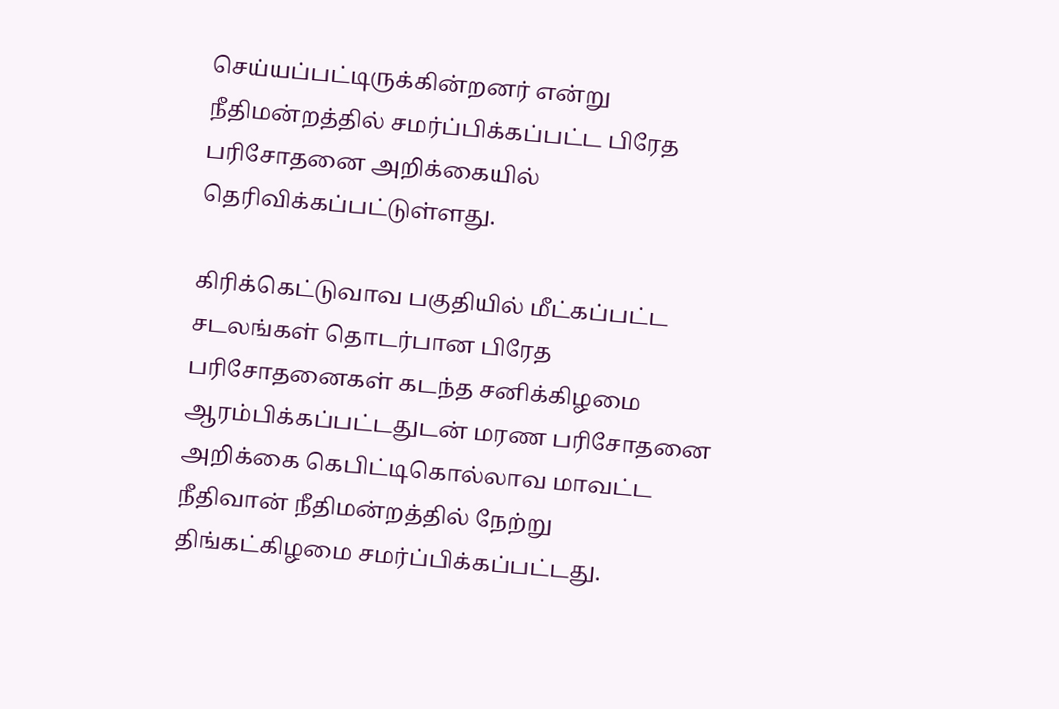செய்யப்பட்டிருக்கின்றனர் என்று நீதிமன்றத்தில் சமர்ப்பிக்கப்பட்ட பிரேத பரிசோதனை அறிக்கையில் தெரிவிக்கப்பட்டுள்ளது.

கிரிக்கெட்டுவாவ பகுதியில் மீட்கப்பட்ட சடலங்கள் தொடர்பான பிரேத பரிசோதனைகள் கடந்த சனிக்கிழமை ஆரம்பிக்கப்பட்டதுடன் மரண பரிசோதனை அறிக்கை கெபிட்டிகொல்லாவ மாவட்ட நீதிவான் நீதிமன்றத்தில் நேற்று திங்கட்கிழமை சமர்ப்பிக்கப்பட்டது.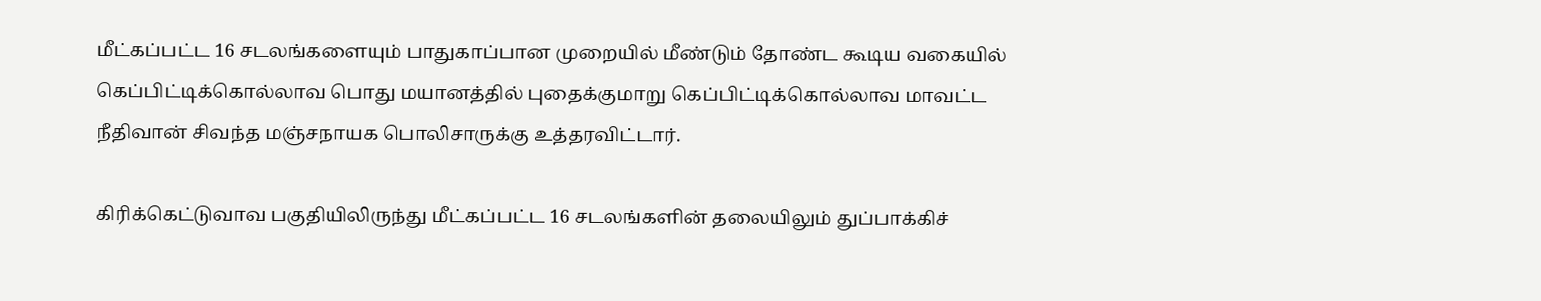மீட்கப்பட்ட 16 சடலங்களையும் பாதுகாப்பான முறையில் மீண்டும் தோண்ட கூடிய வகையில் கெப்பிட்டிக்கொல்லாவ பொது மயானத்தில் புதைக்குமாறு கெப்பிட்டிக்கொல்லாவ மாவட்ட நீதிவான் சிவந்த மஞ்சநாயக பொலிசாருக்கு உத்தரவிட்டார்.

கிரிக்கெட்டுவாவ பகுதியிலிருந்து மீட்கப்பட்ட 16 சடலங்களின் தலையிலும் துப்பாக்கிச்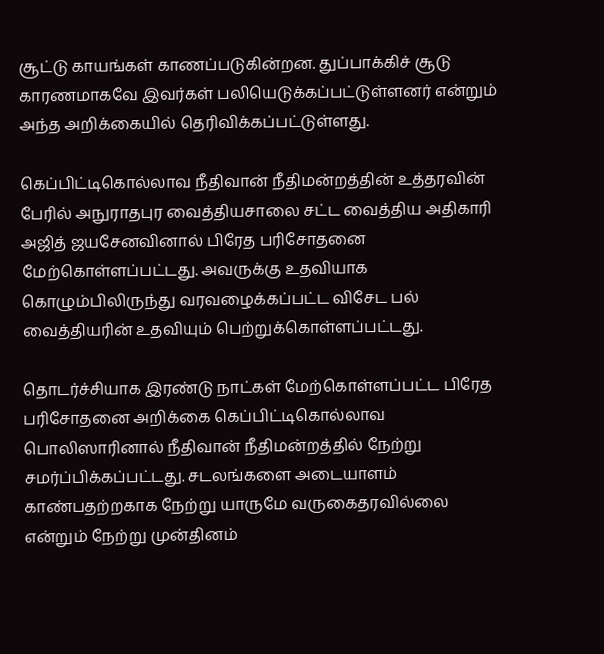சூட்டு காயங்கள் காணப்படுகின்றன. துப்பாக்கிச் சூடு காரணமாகவே இவர்கள் பலியெடுக்கப்பட்டுள்ளனர் என்றும் அந்த அறிக்கையில் தெரிவிக்கப்பட்டுள்ளது.

கெப்பிட்டிகொல்லாவ நீதிவான் நீதிமன்றத்தின் உத்தரவின் பேரில் அநுராதபுர வைத்தியசாலை சட்ட வைத்திய அதிகாரி அஜித் ஜயசேனவினால் பிரேத பரிசோதனை மேற்கொள்ளப்பட்டது. அவருக்கு உதவியாக கொழும்பிலிருந்து வரவழைக்கப்பட்ட விசேட பல் வைத்தியரின் உதவியும் பெற்றுக்கொள்ளப்பட்டது.

தொடர்ச்சியாக இரண்டு நாட்கள் மேற்கொள்ளப்பட்ட பிரேத பரிசோதனை அறிக்கை கெப்பிட்டிகொல்லாவ பொலிஸாரினால் நீதிவான் நீதிமன்றத்தில் நேற்று சமர்ப்பிக்கப்பட்டது. சடலங்களை அடையாளம் காண்பதற்றகாக நேற்று யாருமே வருகைதரவில்லை என்றும் நேற்று முன்தினம்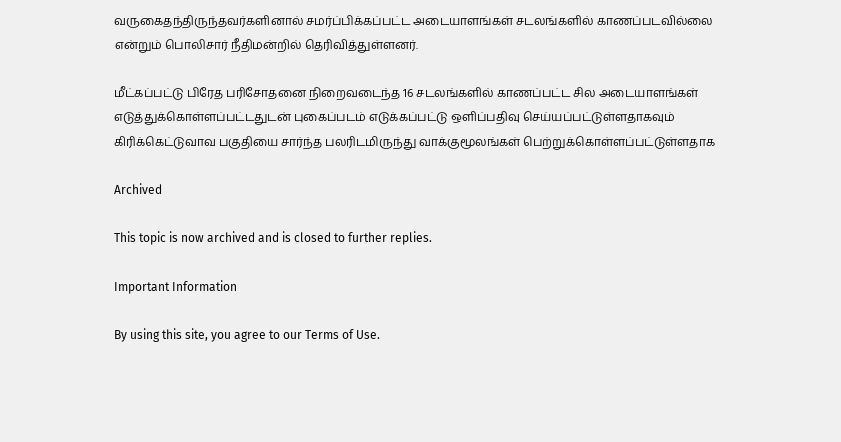வருகைதந்திருந்தவர்களினால் சமர்ப்பிக்கப்பட்ட அடையாளங்கள் சடலங்களில் காணப்படவில்லை என்றும் பொலிசார் நீதிமன்றில் தெரிவித்துள்ளனர்.

மீட்கப்பட்டு பிரேத பரிசோதனை நிறைவடைந்த 16 சடலங்களில் காணப்பட்ட சில அடையாளங்கள் எடுத்துக்கொள்ளப்பட்டதுடன் புகைப்படம் எடுக்கப்பட்டு ஒளிப்பதிவு செய்யப்பட்டுள்ளதாகவும் கிரிக்கெட்டுவாவ பகுதியை சார்ந்த பலரிடமிருந்து வாக்குமூலங்கள் பெற்றுக்கொள்ளப்பட்டுள்ளதாக

Archived

This topic is now archived and is closed to further replies.

Important Information

By using this site, you agree to our Terms of Use.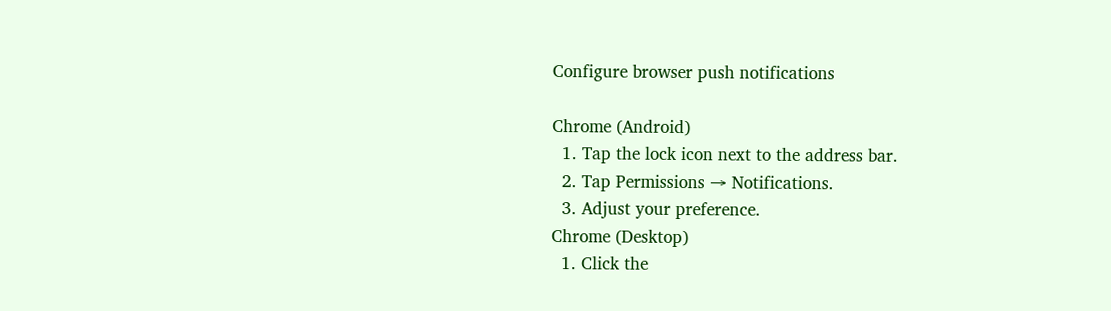Configure browser push notifications

Chrome (Android)
  1. Tap the lock icon next to the address bar.
  2. Tap Permissions → Notifications.
  3. Adjust your preference.
Chrome (Desktop)
  1. Click the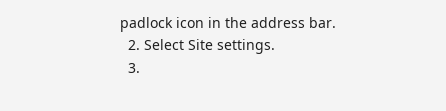padlock icon in the address bar.
  2. Select Site settings.
  3.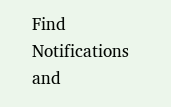Find Notifications and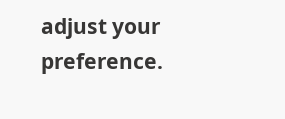adjust your preference.